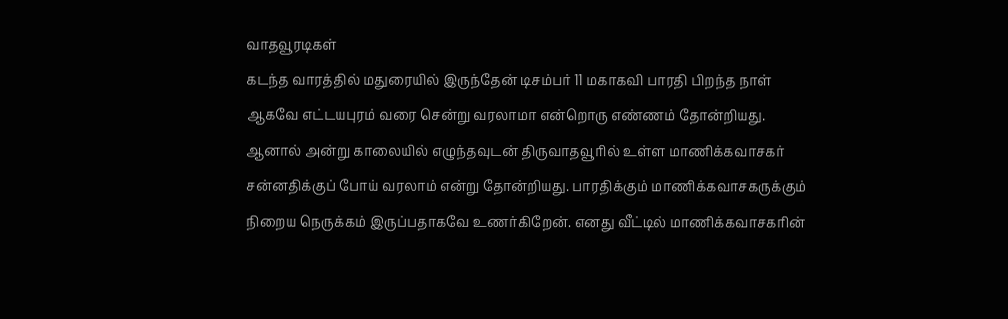வாதவூரடிகள்
கடந்த வாரத்தில் மதுரையில் இருந்தேன் டிசம்பர் 11 மகாகவி பாரதி பிறந்த நாள் ஆகவே எட்டயபுரம் வரை சென்று வரலாமா என்றொரு எண்ணம் தோன்றியது. ஆனால் அன்று காலையில் எழுந்தவுடன் திருவாதவூரில் உள்ள மாணிக்கவாசகர் சன்னதிக்குப் போய் வரலாம் என்று தோன்றியது. பாரதிக்கும் மாணிக்கவாசகருக்கும் நிறைய நெருக்கம் இருப்பதாகவே உணர்கிறேன். எனது வீட்டில் மாணிக்கவாசகரின்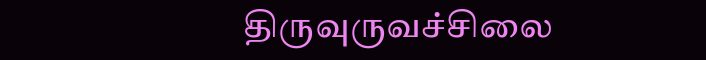திருவுருவச்சிலை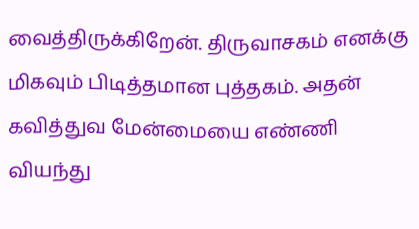வைத்திருக்கிறேன். திருவாசகம் எனக்கு மிகவும் பிடித்தமான புத்தகம். அதன் கவித்துவ மேன்மையை எண்ணி வியந்து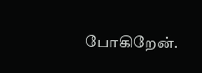போகிறேன்.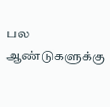பல ஆண்டுகளுக்கு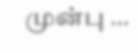முன்பு …